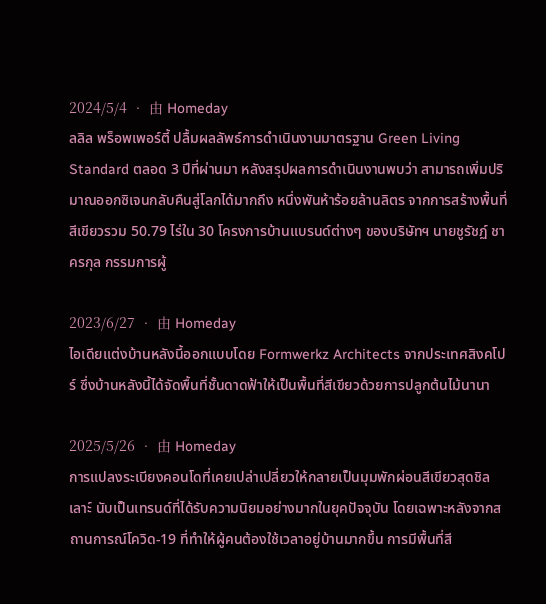2024/5/4 • 由 Homeday
ลลิล พร็อพเพอร์ตี้ ปลื้มผลลัพธ์การดำเนินงานมาตรฐาน Green Living Standard ตลอด 3 ปีที่ผ่านมา หลังสรุปผลการดำเนินงานพบว่า สามารถเพิ่มปริมาณออกซิเจนกลับคืนสู่โลกได้มากถึง หนึ่งพันห้าร้อยล้านลิตร จากการสร้างพื้นที่สีเขียวรวม 50.79 ไร่ใน 30 โครงการบ้านแบรนด์ต่างๆ ของบริษัทฯ นายชูรัชฏ์ ชาครกุล กรรมการผู้

2023/6/27 • 由 Homeday
ไอเดียแต่งบ้านหลังนี้ออกแบบโดย Formwerkz Architects จากประเทศสิงคโปร์ ซึ่งบ้านหลังนี้ได้จัดพื้นที่ชั้นดาดฟ้าให้เป็นพื้นที่สีเขียวด้วยการปลูกต้นไม้นานา

2025/5/26 • 由 Homeday
การแปลงระเบียงคอนโดที่เคยเปล่าเปลี่ยวให้กลายเป็นมุมพักผ่อนสีเขียวสุดชิลเลาะ์ นับเป็นเทรนด์ที่ได้รับความนิยมอย่างมากในยุคปัจจุบัน โดยเฉพาะหลังจากสถานการณ์โควิด-19 ที่ทำให้ผู้คนต้องใช้เวลาอยู่บ้านมากขึ้น การมีพื้นที่สี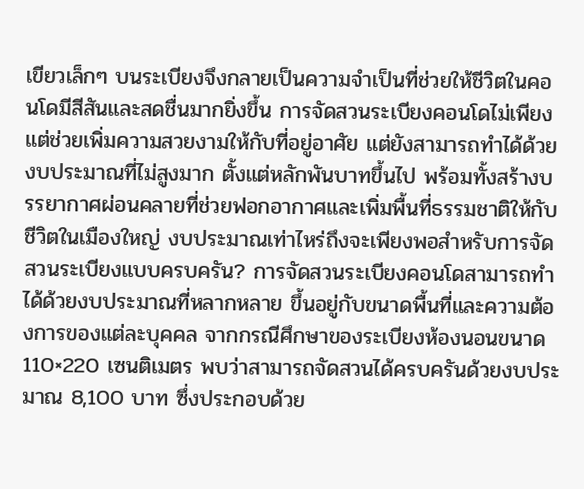เขียวเล็กๆ บนระเบียงจึงกลายเป็นความจำเป็นที่ช่วยให้ชีวิตในคอนโดมีสีสันและสดชื่นมากยิ่งขึ้น การจัดสวนระเบียงคอนโดไม่เพียงแต่ช่วยเพิ่มความสวยงามให้กับที่อยู่อาศัย แต่ยังสามารถทำได้ด้วยงบประมาณที่ไม่สูงมาก ตั้งแต่หลักพันบาทขึ้นไป พร้อมทั้งสร้างบรรยากาศผ่อนคลายที่ช่วยฟอกอากาศและเพิ่มพื้นที่ธรรมชาติให้กับชีวิตในเมืองใหญ่ งบประมาณเท่าไหร่ถึงจะเพียงพอสำหรับการจัดสวนระเบียงแบบครบครัน? การจัดสวนระเบียงคอนโดสามารถทำได้ด้วยงบประมาณที่หลากหลาย ขึ้นอยู่กับขนาดพื้นที่และความต้องการของแต่ละบุคคล จากกรณีศึกษาของระเบียงห้องนอนขนาด 110×220 เซนติเมตร พบว่าสามารถจัดสวนได้ครบครันด้วยงบประมาณ 8,100 บาท ซึ่งประกอบด้วย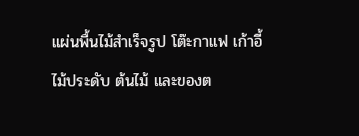แผ่นพื้นไม้สำเร็จรูป โต๊ะกาแฟ เก้าอี้ ไม้ประดับ ต้นไม้ และของต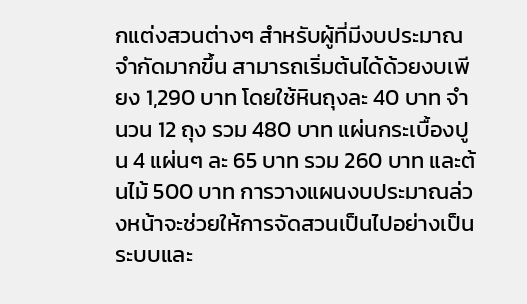กแต่งสวนต่างๆ สำหรับผู้ที่มีงบประมาณจำกัดมากขึ้น สามารถเริ่มต้นได้ด้วยงบเพียง 1,290 บาท โดยใช้หินถุงละ 40 บาท จำนวน 12 ถุง รวม 480 บาท แผ่นกระเบื้องปูน 4 แผ่นๆ ละ 65 บาท รวม 260 บาท และต้นไม้ 500 บาท การวางแผนงบประมาณล่วงหน้าจะช่วยให้การจัดสวนเป็นไปอย่างเป็นระบบและ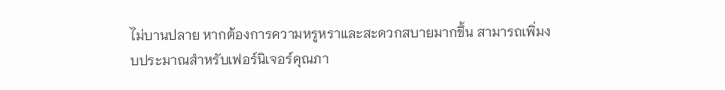ไม่บานปลาย หากต้องการความหรูหราและสะดวกสบายมากขึ้น สามารถเพิ่มงบประมาณสำหรับเฟอร์นิเจอร์คุณภา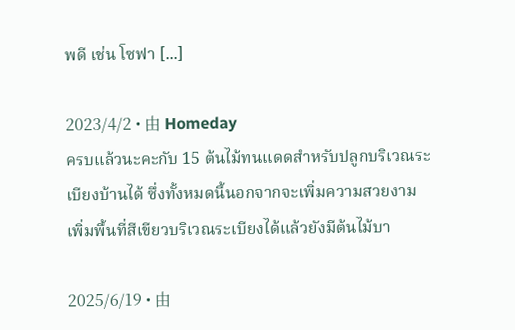พดี เช่น โซฟา [...]

2023/4/2 • 由 Homeday
ครบแล้วนะคะกับ 15 ต้นไม้ทนแดดสำหรับปลูกบริเวณระเบียงบ้านได้ ซึ่งทั้งหมดนี้นอกจากจะเพิ่มความสวยงาม เพิ่มพื้นที่สีเขียวบริเวณระเบียงได้แล้วยังมีต้นไม้บา

2025/6/19 • 由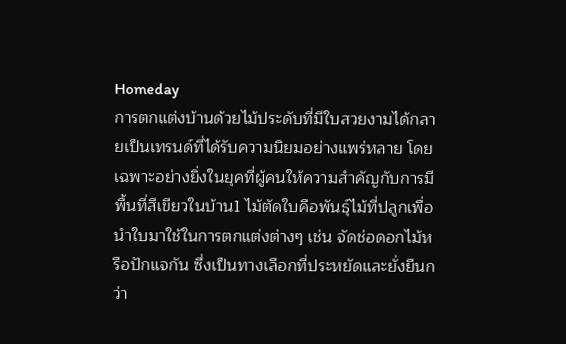Homeday
การตกแต่งบ้านด้วยไม้ประดับที่มีใบสวยงามได้กลายเป็นเทรนด์ที่ได้รับความนิยมอย่างแพร่หลาย โดยเฉพาะอย่างยิ่งในยุคที่ผู้คนให้ความสำคัญกับการมีพื้นที่สีเขียวในบ้าน1 ไม้ตัดใบคือพันธุ์ไม้ที่ปลูกเพื่อนำใบมาใช้ในการตกแต่งต่างๆ เช่น จัดช่อดอกไม้หรือปักแจกัน ซึ่งเป็นทางเลือกที่ประหยัดและยั่งยืนกว่า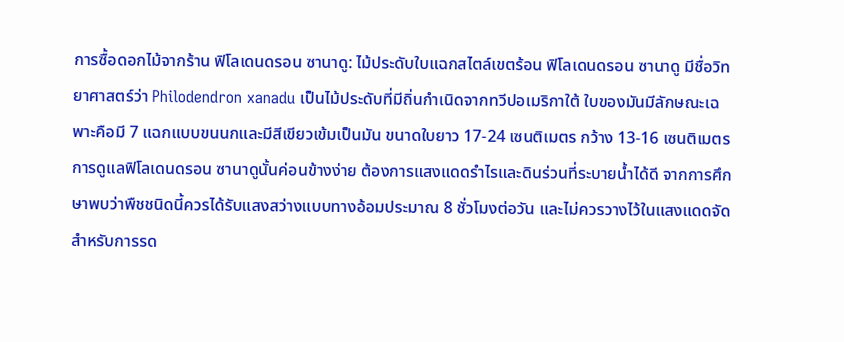การซื้อดอกไม้จากร้าน ฟิโลเดนดรอน ซานาดู: ไม้ประดับใบแฉกสไตล์เขตร้อน ฟิโลเดนดรอน ซานาดู มีชื่อวิทยาศาสตร์ว่า Philodendron xanadu เป็นไม้ประดับที่มีถิ่นกำเนิดจากทวีปอเมริกาใต้ ใบของมันมีลักษณะเฉพาะคือมี 7 แฉกแบบขนนกและมีสีเขียวเข้มเป็นมัน ขนาดใบยาว 17-24 เซนติเมตร กว้าง 13-16 เซนติเมตร การดูแลฟิโลเดนดรอน ซานาดูนั้นค่อนข้างง่าย ต้องการแสงแดดรำไรและดินร่วนที่ระบายน้ำได้ดี จากการศึกษาพบว่าพืชชนิดนี้ควรได้รับแสงสว่างแบบทางอ้อมประมาณ 8 ชั่วโมงต่อวัน และไม่ควรวางไว้ในแสงแดดจัด สำหรับการรด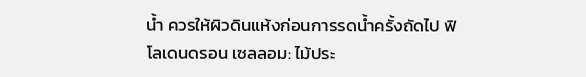น้ำ ควรให้ผิวดินแห้งก่อนการรดน้ำครั้งถัดไป ฟิโลเดนดรอน เซลลอม: ไม้ประ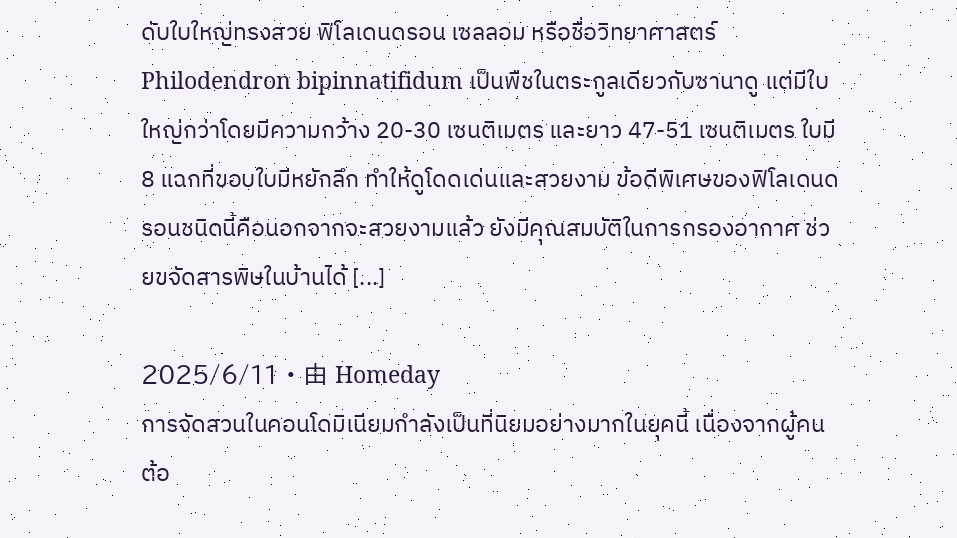ดับใบใหญ่ทรงสวย ฟิโลเดนดรอน เซลลอม หรือชื่อวิทยาศาสตร์ Philodendron bipinnatifidum เป็นพืชในตระกูลเดียวกับซานาดู แต่มีใบใหญ่กว่าโดยมีความกว้าง 20-30 เซนติเมตร และยาว 47-51 เซนติเมตร ใบมี 8 แฉกที่ขอบใบมีหยักลึก ทำให้ดูโดดเด่นและสวยงาม ข้อดีพิเศษของฟิโลเดนดรอนชนิดนี้คือนอกจากจะสวยงามแล้ว ยังมีคุณสมบัติในการกรองอากาศ ช่วยขจัดสารพิษในบ้านได้ [...]

2025/6/11 • 由 Homeday
การจัดสวนในคอนโดมิเนียมกำลังเป็นที่นิยมอย่างมากในยุคนี้ เนื่องจากผู้คนต้อ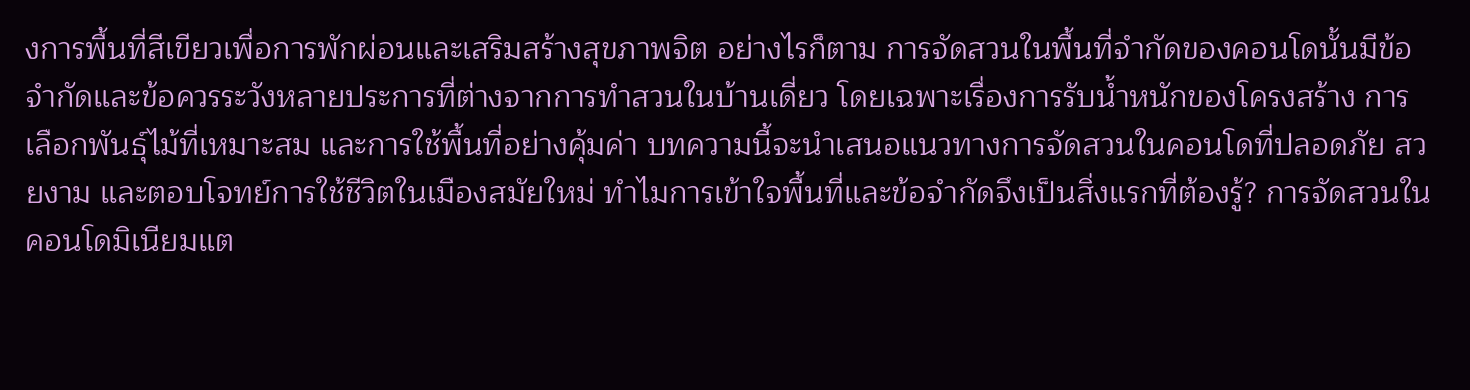งการพื้นที่สีเขียวเพื่อการพักผ่อนและเสริมสร้างสุขภาพจิต อย่างไรก็ตาม การจัดสวนในพื้นที่จำกัดของคอนโดนั้นมีข้อจำกัดและข้อควรระวังหลายประการที่ต่างจากการทำสวนในบ้านเดี่ยว โดยเฉพาะเรื่องการรับน้ำหนักของโครงสร้าง การเลือกพันธุ์ไม้ที่เหมาะสม และการใช้พื้นที่อย่างคุ้มค่า บทความนี้จะนำเสนอแนวทางการจัดสวนในคอนโดที่ปลอดภัย สวยงาม และตอบโจทย์การใช้ชีวิตในเมืองสมัยใหม่ ทำไมการเข้าใจพื้นที่และข้อจำกัดจึงเป็นสิ่งแรกที่ต้องรู้? การจัดสวนในคอนโดมิเนียมแต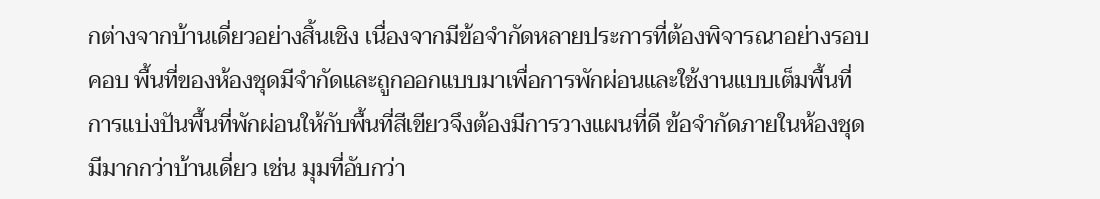กต่างจากบ้านเดี่ยวอย่างสิ้นเชิง เนื่องจากมีข้อจำกัดหลายประการที่ต้องพิจารณาอย่างรอบคอบ พื้นที่ของห้องชุดมีจำกัดและถูกออกแบบมาเพื่อการพักผ่อนและใช้งานแบบเต็มพื้นที่ การแบ่งปันพื้นที่พักผ่อนให้กับพื้นที่สีเขียวจึงต้องมีการวางแผนที่ดี ข้อจำกัดภายในห้องชุดมีมากกว่าบ้านเดี่ยว เช่น มุมที่อับกว่า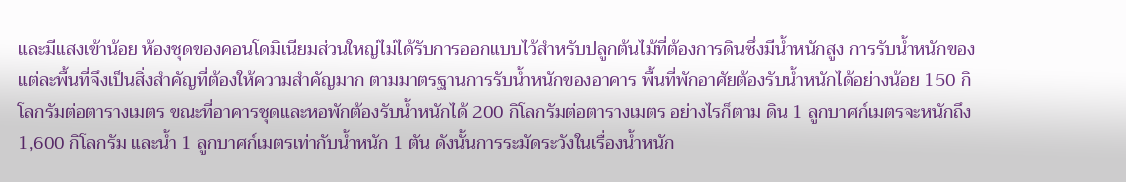และมีแสงเข้าน้อย ห้องชุดของคอนโดมิเนียมส่วนใหญ่ไม่ได้รับการออกแบบไว้สำหรับปลูกต้นไม้ที่ต้องการดินซึ่งมีน้ำหนักสูง การรับน้ำหนักของแต่ละพื้นที่จึงเป็นสิ่งสำคัญที่ต้องให้ความสำคัญมาก ตามมาตรฐานการรับน้ำหนักของอาคาร พื้นที่พักอาศัยต้องรับน้ำหนักได้อย่างน้อย 150 กิโลกรัมต่อตารางเมตร ขณะที่อาคารชุดและหอพักต้องรับน้ำหนักได้ 200 กิโลกรัมต่อตารางเมตร อย่างไรก็ตาม ดิน 1 ลูกบาศก์เมตรจะหนักถึง 1,600 กิโลกรัม และน้ำ 1 ลูกบาศก์เมตรเท่ากับน้ำหนัก 1 ตัน ดังนั้นการระมัดระวังในเรื่องน้ำหนัก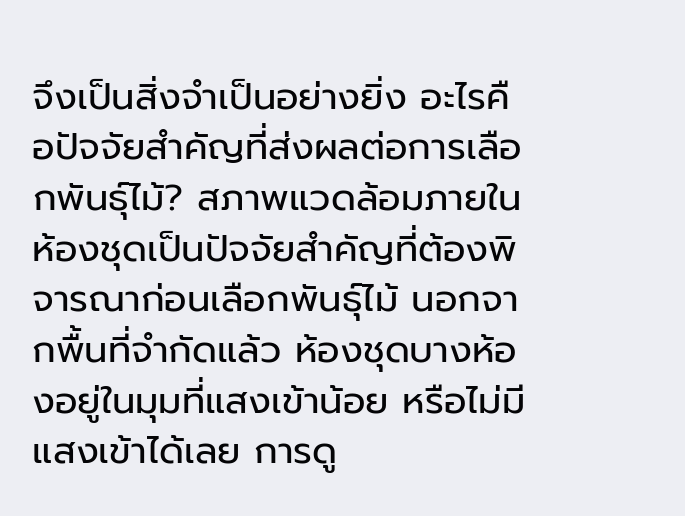จึงเป็นสิ่งจำเป็นอย่างยิ่ง อะไรคือปัจจัยสำคัญที่ส่งผลต่อการเลือกพันธุ์ไม้? สภาพแวดล้อมภายในห้องชุดเป็นปัจจัยสำคัญที่ต้องพิจารณาก่อนเลือกพันธุ์ไม้ นอกจากพื้นที่จำกัดแล้ว ห้องชุดบางห้องอยู่ในมุมที่แสงเข้าน้อย หรือไม่มีแสงเข้าได้เลย การดู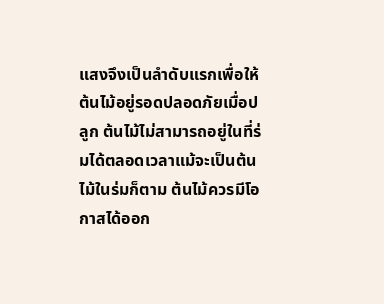แสงจึงเป็นลำดับแรกเพื่อให้ต้นไม้อยู่รอดปลอดภัยเมื่อปลูก ต้นไม้ไม่สามารถอยู่ในที่ร่มได้ตลอดเวลาแม้จะเป็นต้นไม้ในร่มก็ตาม ต้นไม้ควรมีโอกาสได้ออก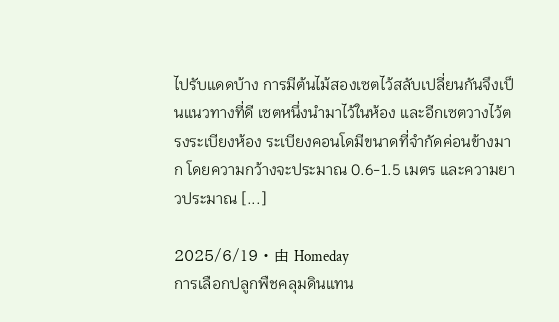ไปรับแดดบ้าง การมีต้นไม้สองเซตไว้สลับเปลี่ยนกันจึงเป็นแนวทางที่ดี เซตหนึ่งนำมาไว้ในห้อง และอีกเซตวางไว้ตรงระเบียงห้อง ระเบียงคอนโดมีขนาดที่จำกัดค่อนข้างมาก โดยความกว้างจะประมาณ 0.6-1.5 เมตร และความยาวประมาณ [...]

2025/6/19 • 由 Homeday
การเลือกปลูกพืชคลุมดินแทน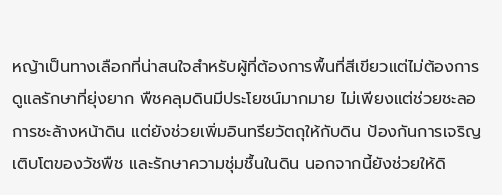หญ้าเป็นทางเลือกที่น่าสนใจสำหรับผู้ที่ต้องการพื้นที่สีเขียวแต่ไม่ต้องการดูแลรักษาที่ยุ่งยาก พืชคลุมดินมีประโยชน์มากมาย ไม่เพียงแต่ช่วยชะลอการชะล้างหน้าดิน แต่ยังช่วยเพิ่มอินทรียวัตถุให้กับดิน ป้องกันการเจริญเติบโตของวัชพืช และรักษาความชุ่มชื้นในดิน นอกจากนี้ยังช่วยให้ดิ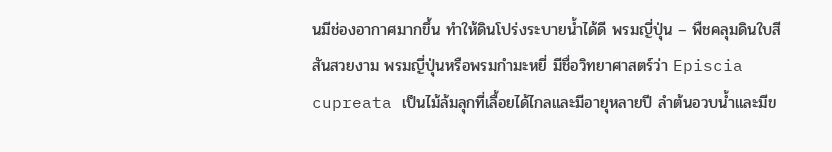นมีช่องอากาศมากขึ้น ทำให้ดินโปร่งระบายน้ำได้ดี พรมญี่ปุ่น – พืชคลุมดินใบสีสันสวยงาม พรมญี่ปุ่นหรือพรมกำมะหยี่ มีชื่อวิทยาศาสตร์ว่า Episcia cupreata เป็นไม้ล้มลุกที่เลื้อยได้ไกลและมีอายุหลายปี ลำต้นอวบน้ำและมีข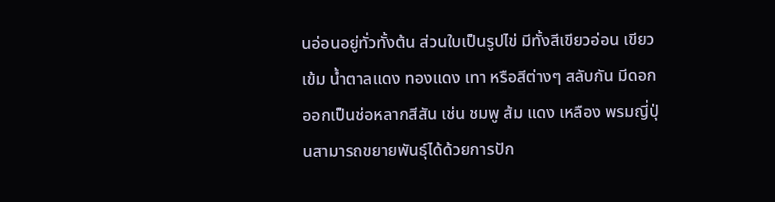นอ่อนอยู่ทั่วทั้งต้น ส่วนใบเป็นรูปไข่ มีทั้งสีเขียวอ่อน เขียวเข้ม น้ำตาลแดง ทองแดง เทา หรือสีต่างๆ สลับกัน มีดอกออกเป็นช่อหลากสีสัน เช่น ชมพู ส้ม แดง เหลือง พรมญี่ปุ่นสามารถขยายพันธุ์ได้ด้วยการปัก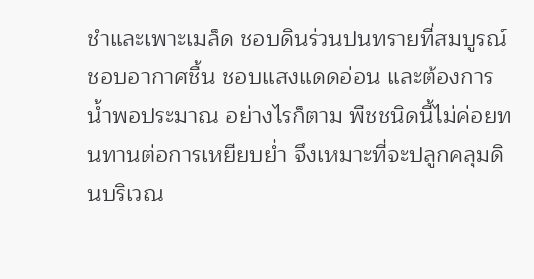ชำและเพาะเมล็ด ชอบดินร่วนปนทรายที่สมบูรณ์ ชอบอากาศชื้น ชอบแสงแดดอ่อน และต้องการน้ำพอประมาณ อย่างไรก็ตาม พืชชนิดนี้ไม่ค่อยทนทานต่อการเหยียบย่ำ จึงเหมาะที่จะปลูกคลุมดินบริเวณ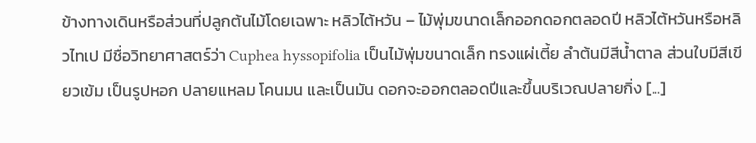ข้างทางเดินหรือส่วนที่ปลูกต้นไม้โดยเฉพาะ หลิวไต้หวัน – ไม้พุ่มขนาดเล็กออกดอกตลอดปี หลิวไต้หวันหรือหลิวไทเป มีชื่อวิทยาศาสตร์ว่า Cuphea hyssopifolia เป็นไม้พุ่มขนาดเล็ก ทรงแผ่เตี้ย ลำต้นมีสีน้ำตาล ส่วนใบมีสีเขียวเข้ม เป็นรูปหอก ปลายแหลม โคนมน และเป็นมัน ดอกจะออกตลอดปีและขึ้นบริเวณปลายกิ่ง [...]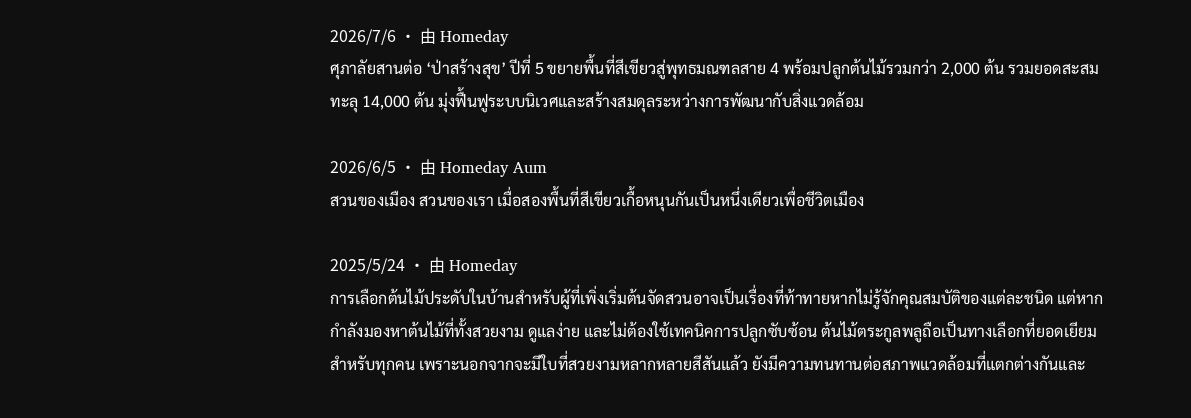2026/7/6 • 由 Homeday
ศุภาลัยสานต่อ ‘ป่าสร้างสุข’ ปีที่ 5 ขยายพื้นที่สีเขียวสู่พุทธมณฑลสาย 4 พร้อมปลูกต้นไม้รวมกว่า 2,000 ต้น รวมยอดสะสมทะลุ 14,000 ต้น มุ่งฟื้นฟูระบบนิเวศและสร้างสมดุลระหว่างการพัฒนากับสิ่งแวดล้อม

2026/6/5 • 由 Homeday Aum
สวนของเมือง สวนของเรา เมื่อสองพื้นที่สีเขียวเกื้อหนุนกันเป็นหนึ่งเดียวเพื่อชีวิตเมือง

2025/5/24 • 由 Homeday
การเลือกต้นไม้ประดับในบ้านสำหรับผู้ที่เพิ่งเริ่มต้นจัดสวนอาจเป็นเรื่องที่ท้าทายหากไม่รู้จักคุณสมบัติของแต่ละชนิด แต่หากกำลังมองหาต้นไม้ที่ทั้งสวยงาม ดูแลง่าย และไม่ต้องใช้เทคนิคการปลูกซับซ้อน ต้นไม้ตระกูลพลูถือเป็นทางเลือกที่ยอดเยียมสำหรับทุกคน เพราะนอกจากจะมีใบที่สวยงามหลากหลายสีสันแล้ว ยังมีความทนทานต่อสภาพแวดล้อมที่แตกต่างกันและ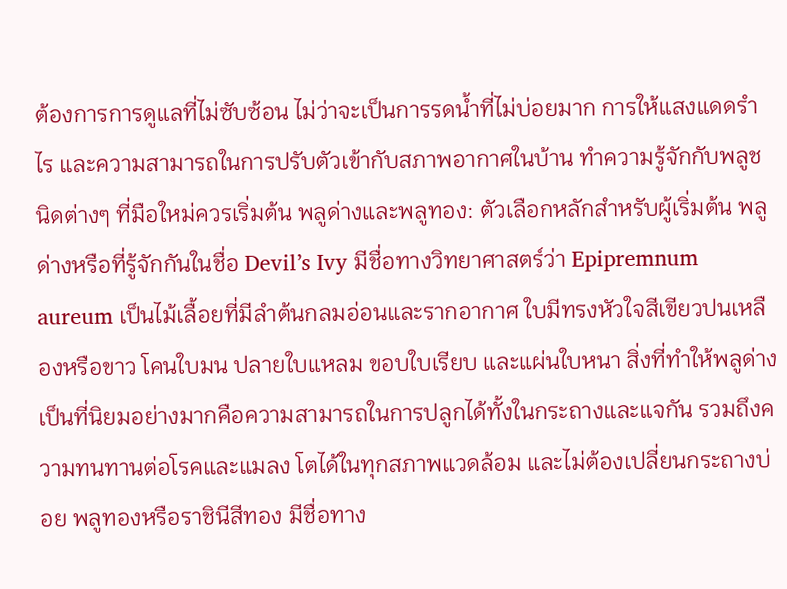ต้องการการดูแลที่ไม่ซับซ้อน ไม่ว่าจะเป็นการรดน้ำที่ไม่บ่อยมาก การให้แสงแดดรำไร และความสามารถในการปรับตัวเข้ากับสภาพอากาศในบ้าน ทำความรู้จักกับพลูชนิดต่างๆ ที่มือใหม่ควรเริ่มต้น พลูด่างและพลูทอง: ตัวเลือกหลักสำหรับผู้เริ่มต้น พลูด่างหรือที่รู้จักกันในชื่อ Devil’s Ivy มีชื่อทางวิทยาศาสตร์ว่า Epipremnum aureum เป็นไม้เลื้อยที่มีลำต้นกลมอ่อนและรากอากาศ ใบมีทรงหัวใจสีเขียวปนเหลืองหรือขาว โคนใบมน ปลายใบแหลม ขอบใบเรียบ และแผ่นใบหนา สิ่งที่ทำให้พลูด่างเป็นที่นิยมอย่างมากคือความสามารถในการปลูกได้ทั้งในกระถางและแจกัน รวมถึงความทนทานต่อโรคและแมลง โตได้ในทุกสภาพแวดล้อม และไม่ต้องเปลี่ยนกระถางบ่อย พลูทองหรือราชินีสีทอง มีชื่อทาง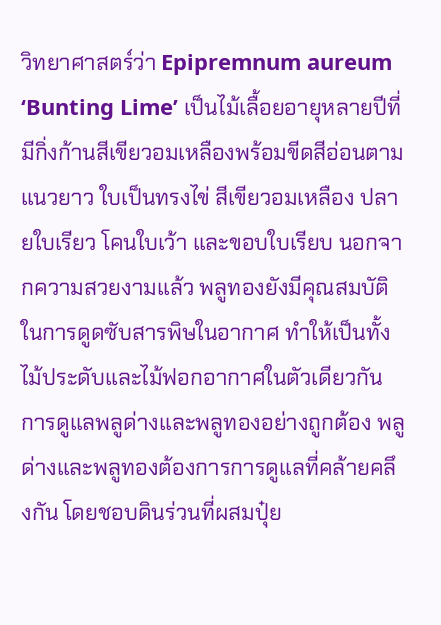วิทยาศาสตร์ว่า Epipremnum aureum ‘Bunting Lime’ เป็นไม้เลื้อยอายุหลายปีที่มีกิ่งก้านสีเขียวอมเหลืองพร้อมขีดสีอ่อนตามแนวยาว ใบเป็นทรงไข่ สีเขียวอมเหลือง ปลายใบเรียว โคนใบเว้า และขอบใบเรียบ นอกจากความสวยงามแล้ว พลูทองยังมีคุณสมบัติในการดูดซับสารพิษในอากาศ ทำให้เป็นทั้งไม้ประดับและไม้ฟอกอากาศในตัวเดียวกัน การดูแลพลูด่างและพลูทองอย่างถูกต้อง พลูด่างและพลูทองต้องการการดูแลที่คล้ายคลึงกัน โดยชอบดินร่วนที่ผสมปุ๋ย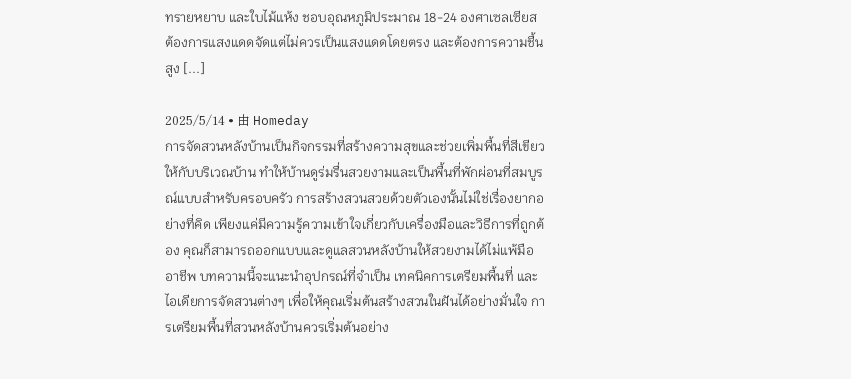ทรายหยาบ และใบไม้แห้ง ชอบอุณหภูมิประมาณ 18-24 องศาเซลเซียส ต้องการแสงแดดจัดแต่ไม่ควรเป็นแสงแดดโดยตรง และต้องการความชื้นสูง [...]

2025/5/14 • 由 Homeday
การจัดสวนหลังบ้านเป็นกิจกรรมที่สร้างความสุขและช่วยเพิ่มพื้นที่สีเขียวให้กับบริเวณบ้าน ทำให้บ้านดูร่มรื่นสวยงามและเป็นพื้นที่พักผ่อนที่สมบูรณ์แบบสำหรับครอบครัว การสร้างสวนสวยด้วยตัวเองนั้นไม่ใช่เรื่องยากอย่างที่คิด เพียงแค่มีความรู้ความเข้าใจเกี่ยวกับเครื่องมือและวิธีการที่ถูกต้อง คุณก็สามารถออกแบบและดูแลสวนหลังบ้านให้สวยงามได้ไม่แพ้มืออาชีพ บทความนี้จะแนะนำอุปกรณ์ที่จำเป็น เทคนิคการเตรียมพื้นที่ และไอเดียการจัดสวนต่างๆ เพื่อให้คุณเริ่มต้นสร้างสวนในฝันได้อย่างมั่นใจ การเตรียมพื้นที่สวนหลังบ้านควรเริ่มต้นอย่าง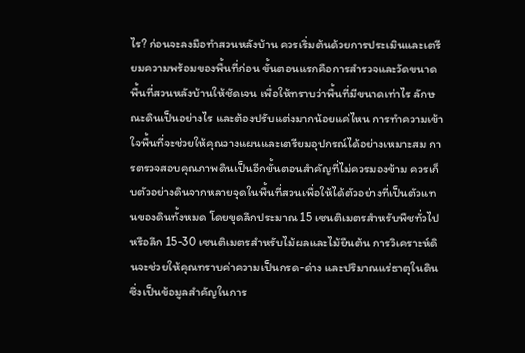ไร? ก่อนจะลงมือทำสวนหลังบ้าน ควรเริ่มต้นด้วยการประเมินและเตรียมความพร้อมของพื้นที่ก่อน ขั้นตอนแรกคือการสำรวจและวัดขนาดพื้นที่สวนหลังบ้านให้ชัดเจน เพื่อให้ทราบว่าพื้นที่มีขนาดเท่าไร ลักษณะดินเป็นอย่างไร และต้องปรับแต่งมากน้อยแค่ไหน การทำความเข้าใจพื้นที่จะช่วยให้คุณวางแผนและเตรียมอุปกรณ์ได้อย่างเหมาะสม การตรวจสอบคุณภาพดินเป็นอีกขั้นตอนสำคัญที่ไม่ควรมองข้าม ควรเก็บตัวอย่างดินจากหลายจุดในพื้นที่สวนเพื่อให้ได้ตัวอย่างที่เป็นตัวแทนของดินทั้งหมด โดยขุดลึกประมาณ 15 เซนติเมตรสำหรับพืชทั่วไป หรือลึก 15-30 เซนติเมตรสำหรับไม้ผลและไม้ยืนต้น การวิเคราะห์ดินจะช่วยให้คุณทราบค่าความเป็นกรด-ด่าง และปริมาณแร่ธาตุในดิน ซึ่งเป็นข้อมูลสำคัญในการ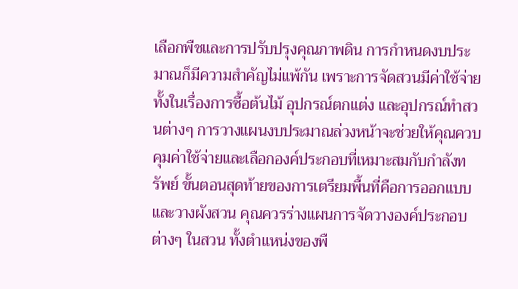เลือกพืชและการปรับปรุงคุณภาพดิน การกำหนดงบประมาณก็มีความสำคัญไม่แพ้กัน เพราะการจัดสวนมีค่าใช้จ่ายทั้งในเรื่องการซื้อต้นไม้ อุปกรณ์ตกแต่ง และอุปกรณ์ทำสวนต่างๆ การวางแผนงบประมาณล่วงหน้าจะช่วยให้คุณควบคุมค่าใช้จ่ายและเลือกองค์ประกอบที่เหมาะสมกับกำลังทรัพย์ ขั้นตอนสุดท้ายของการเตรียมพื้นที่คือการออกแบบและวางผังสวน คุณควรร่างแผนการจัดวางองค์ประกอบต่างๆ ในสวน ทั้งตำแหน่งของพื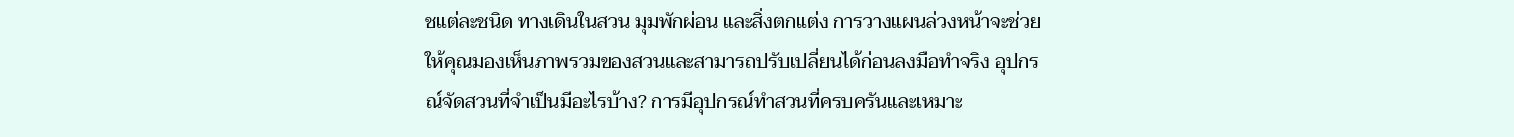ชแต่ละชนิด ทางเดินในสวน มุมพักผ่อน และสิ่งตกแต่ง การวางแผนล่วงหน้าจะช่วยให้คุณมองเห็นภาพรวมของสวนและสามารถปรับเปลี่ยนได้ก่อนลงมือทำจริง อุปกรณ์จัดสวนที่จำเป็นมีอะไรบ้าง? การมีอุปกรณ์ทำสวนที่ครบครันและเหมาะ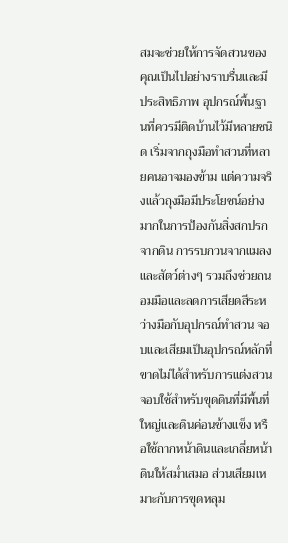สมจะช่วยให้การจัดสวนของคุณเป็นไปอย่างราบรื่นและมีประสิทธิภาพ อุปกรณ์พื้นฐานที่ควรมีติดบ้านไว้มีหลายชนิด เริ่มจากถุงมือทำสวนที่หลายคนอาจมองข้าม แต่ความจริงแล้วถุงมือมีประโยชน์อย่างมากในการป้องกันสิ่งสกปรกจากดิน การรบกวนจากแมลงและสัตว์ต่างๆ รวมถึงช่วยถนอมมือและลดการเสียดสีระหว่างมือกับอุปกรณ์ทำสวน จอบและเสียมเป็นอุปกรณ์หลักที่ขาดไม่ได้สำหรับการแต่งสวน จอบใช้สำหรับขุดดินที่มีพื้นที่ใหญ่และดินค่อนข้างแข็ง หรือใช้ถากหน้าดินและเกลี่ยหน้าดินให้สม่ำเสมอ ส่วนเสียมเหมาะกับการขุดหลุม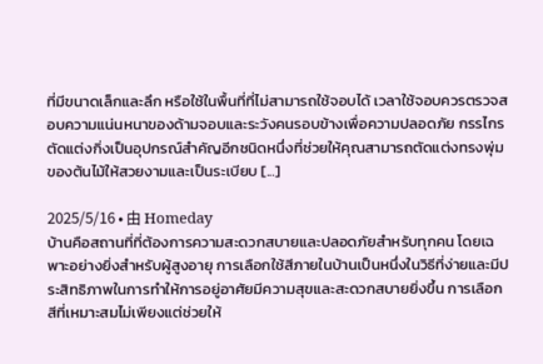ที่มีขนาดเล็กและลึก หรือใช้ในพื้นที่ที่ไม่สามารถใช้จอบได้ เวลาใช้จอบควรตรวจสอบความแน่นหนาของด้ามจอบและระวังคนรอบข้างเพื่อความปลอดภัย กรรไกรตัดแต่งกิ่งเป็นอุปกรณ์สำคัญอีกชนิดหนึ่งที่ช่วยให้คุณสามารถตัดแต่งทรงพุ่มของต้นไม้ให้สวยงามและเป็นระเบียบ [...]

2025/5/16 • 由 Homeday
บ้านคือสถานที่ที่ต้องการความสะดวกสบายและปลอดภัยสำหรับทุกคน โดยเฉพาะอย่างยิ่งสำหรับผู้สูงอายุ การเลือกใช้สีภายในบ้านเป็นหนึ่งในวิธีที่ง่ายและมีประสิทธิภาพในการทำให้การอยู่อาศัยมีความสุขและสะดวกสบายยิ่งขึ้น การเลือกสีที่เหมาะสมไม่เพียงแต่ช่วยให้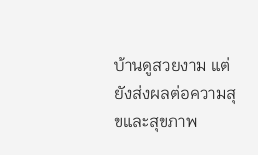บ้านดูสวยงาม แต่ยังส่งผลต่อความสุขและสุขภาพ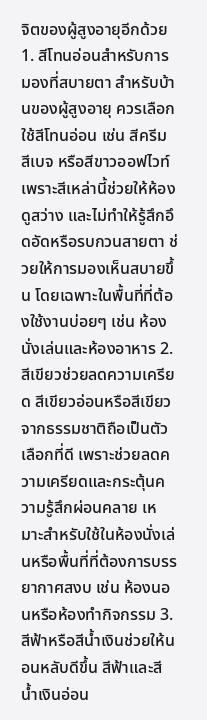จิตของผู้สูงอายุอีกด้วย 1. สีโทนอ่อนสำหรับการมองที่สบายตา สำหรับบ้านของผู้สูงอายุ ควรเลือกใช้สีโทนอ่อน เช่น สีครีม สีเบจ หรือสีขาวออฟไวท์ เพราะสีเหล่านี้ช่วยให้ห้องดูสว่าง และไม่ทำให้รู้สึกอึดอัดหรือรบกวนสายตา ช่วยให้การมองเห็นสบายขึ้น โดยเฉพาะในพื้นที่ที่ต้องใช้งานบ่อยๆ เช่น ห้องนั่งเล่นและห้องอาหาร 2. สีเขียวช่วยลดความเครียด สีเขียวอ่อนหรือสีเขียวจากธรรมชาติถือเป็นตัวเลือกที่ดี เพราะช่วยลดความเครียดและกระตุ้นความรู้สึกผ่อนคลาย เหมาะสำหรับใช้ในห้องนั่งเล่นหรือพื้นที่ที่ต้องการบรรยากาศสงบ เช่น ห้องนอนหรือห้องทำกิจกรรม 3. สีฟ้าหรือสีน้ำเงินช่วยให้นอนหลับดีขึ้น สีฟ้าและสีน้ำเงินอ่อน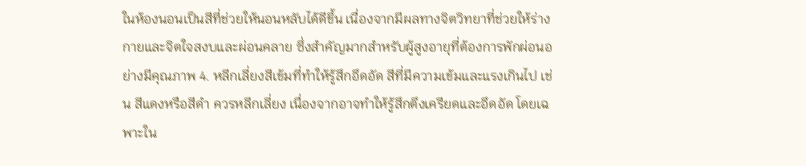ในห้องนอนเป็นสีที่ช่วยให้นอนหลับได้ดีขึ้น เนื่องจากมีผลทางจิตวิทยาที่ช่วยให้ร่างกายและจิตใจสงบและผ่อนคลาย ซึ่งสำคัญมากสำหรับผู้สูงอายุที่ต้องการพักผ่อนอย่างมีคุณภาพ 4. หลีกเลี่ยงสีเข้มที่ทำให้รู้สึกอึดอัด สีที่มีความเข้มและแรงเกินไป เช่น สีแดงหรือสีดำ ควรหลีกเลี่ยง เนื่องจากอาจทำให้รู้สึกตึงเครียดและอึดอัด โดยเฉพาะใน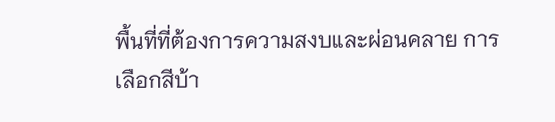พื้นที่ที่ต้องการความสงบและผ่อนคลาย การเลือกสีบ้า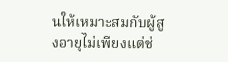นให้เหมาะสมกับผู้สูงอายุไม่เพียงแต่ช่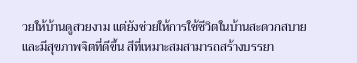วยให้บ้านดูสวยงาม แต่ยังช่วยให้การใช้ชีวิตในบ้านสะดวกสบายและมีสุขภาพจิตที่ดีขึ้น สีที่เหมาะสมสามารถสร้างบรรยา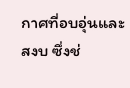กาศที่อบอุ่นและสงบ ซึ่งช่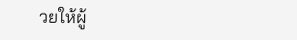วยให้ผู้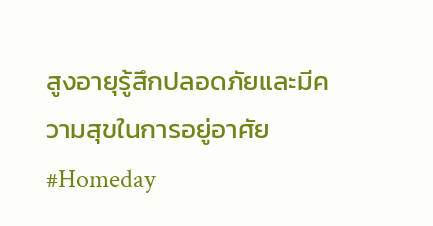สูงอายุรู้สึกปลอดภัยและมีความสุขในการอยู่อาศัย #Homeday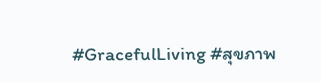#GracefulLiving #สุขภาพ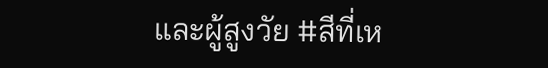และผู้สูงวัย #สีที่เห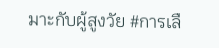มาะกับผู้สูงวัย #การเลื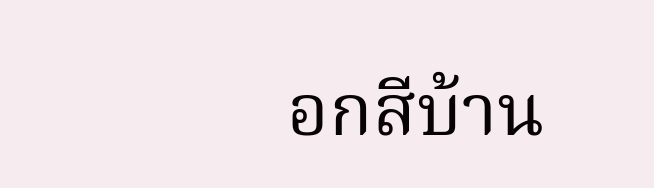อกสีบ้าน